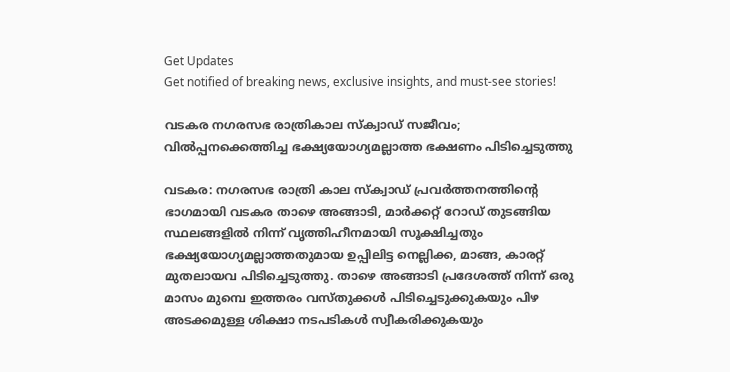Get Updates
Get notified of breaking news, exclusive insights, and must-see stories!

വടകര നഗരസഭ രാത്രികാല സ്ക്വാഡ് സജീവം; വിൽപ്പനക്കെത്തിച്ച ഭക്ഷ്യയോഗ്യമല്ലാത്ത ഭക്ഷണം പിടിച്ചെടുത്തു

വടകര: നഗരസഭ രാത്രി കാല സ്‌ക്വാഡ് പ്രവര്‍ത്തനത്തിന്റെ ഭാഗമായി വടകര താഴെ അങ്ങാടി, മാര്‍ക്കറ്റ് റോഡ് തുടങ്ങിയ സ്ഥലങ്ങളില്‍ നിന്ന് വൃത്തിഹീനമായി സൂക്ഷിച്ചതും ഭക്ഷ്യയോഗ്യമല്ലാത്തതുമായ ഉപ്പിലിട്ട നെല്ലിക്ക, മാങ്ങ, കാരറ്റ് മുതലായവ പിടിച്ചെടുത്തു. താഴെ അങ്ങാടി പ്രദേശത്ത് നിന്ന് ഒരു മാസം മുമ്പെ ഇത്തരം വസ്തുക്കള്‍ പിടിച്ചെടുക്കുകയും പിഴ അടക്കമുള്ള ശിക്ഷാ നടപടികള്‍ സ്വീകരിക്കുകയും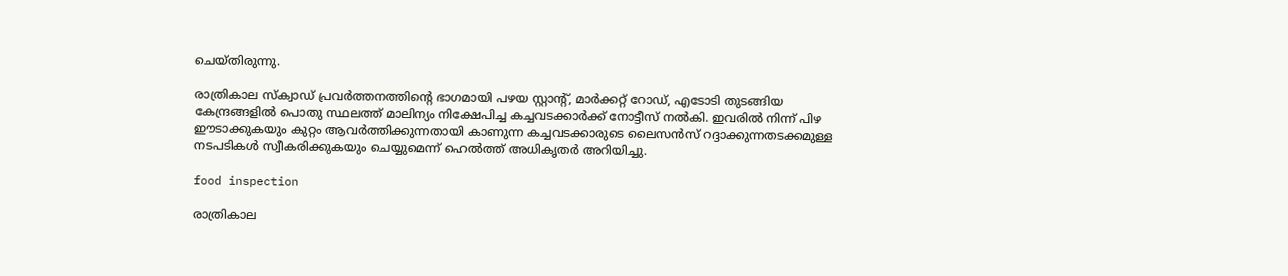ചെയ്തിരുന്നു.

രാത്രികാല സ്‌ക്വാഡ് പ്രവര്‍ത്തനത്തിന്റെ ഭാഗമായി പഴയ സ്റ്റാന്റ്, മാര്‍ക്കറ്റ് റോഡ്, എടോടി തുടങ്ങിയ കേന്ദ്രങ്ങളില്‍ പൊതു സ്ഥലത്ത് മാലിന്യം നിക്ഷേപിച്ച കച്ചവടക്കാര്‍ക്ക് നോട്ടീസ് നല്‍കി. ഇവരില്‍ നിന്ന് പിഴ ഈടാക്കുകയും കുറ്റം ആവര്‍ത്തിക്കുന്നതായി കാണുന്ന കച്ചവടക്കാരുടെ ലൈസന്‍സ് റദ്ദാക്കുന്നതടക്കമുള്ള നടപടികള്‍ സ്വീകരിക്കുകയും ചെയ്യുമെന്ന് ഹെല്‍ത്ത് അധികൃതര്‍ അറിയിച്ചു.

food inspection

രാത്രികാല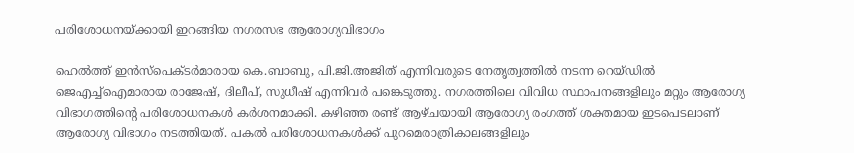പരിശോധനയ്ക്കായി ഇറങ്ങിയ നഗരസഭ ആരോഗ്യവിഭാഗം

ഹെല്‍ത്ത് ഇന്‍സ്‌പെക്ടര്‍മാരായ കെ.ബാബു, പി.ജി.അജിത് എന്നിവരുടെ നേതൃത്വത്തില്‍ നടന്ന റെയ്ഡില്‍ ജെഎച്ച്‌ഐമാരായ രാജേഷ്, ദിലീപ്, സുധീഷ് എന്നിവര്‍ പങ്കെടുത്തു. നഗരത്തിലെ വിവിധ സ്ഥാപനങ്ങളിലും മറ്റും ആരോഗ്യ വിഭാഗത്തിന്റെ പരിശോധനകള്‍ കര്‍ശനമാക്കി. കഴിഞ്ഞ രണ്ട് ആഴ്ചയായി ആരോഗ്യ രംഗത്ത് ശക്തമായ ഇടപെടലാണ് ആരോഗ്യ വിഭാഗം നടത്തിയത്. പകല്‍ പരിശോധനകള്‍ക്ക് പുറമെരാത്രികാലങ്ങളിലും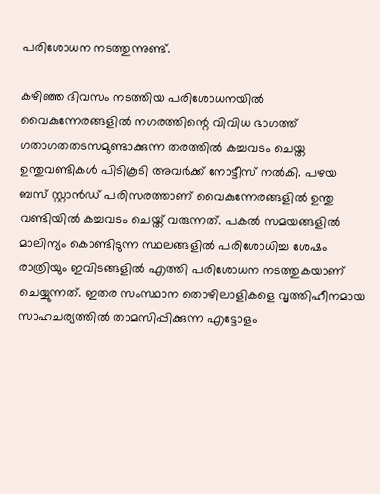പരിശോധന നടത്തുന്നുണ്ട്.

കഴിഞ്ഞ ദിവസം നടത്തിയ പരിശോധനയില്‍ വൈകുന്നേരങ്ങളില്‍ നഗരത്തിന്റെ വിവിധ ഭാഗത്ത് ഗതാഗതതടസമുണ്ടാക്കുന്ന തരത്തില്‍ കച്ചവടം ചെയ്ത ഉന്തുവണ്ടികള്‍ പിടികൂടി അവര്‍ക്ക് നോട്ടീസ് നല്‍കി. പഴയ ബസ് സ്റ്റാന്‍ഡ് പരിസരത്താണ് വൈകുന്നേരങ്ങളില്‍ ഉന്തു വണ്ടിയില്‍ കച്ചവടം ചെയ്ത് വരുന്നത്. പകല്‍ സമയങ്ങളില്‍ മാലിന്യം കൊണ്ടിടുന്ന സ്ഥലങ്ങളില്‍ പരിശോധിച്ച ശേഷം രാത്രിയും ഇവിടങ്ങളില്‍ എത്തി പരിശോധന നടത്തുകയാണ് ചെയ്യുന്നത്. ഇതര സംസ്ഥാന തൊഴിലാളികളെ വൃത്തിഹീനമായ സാഹചര്യത്തില്‍ താമസിപ്പിക്കുന്ന എട്ടോളം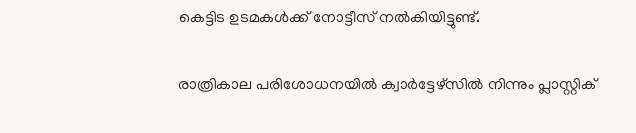കെട്ടിട ഉടമകള്‍ക്ക് നോട്ടീസ് നല്‍കിയിട്ടുണ്ട്.

രാത്രികാല പരിശോധനയില്‍ ക്വാര്‍ട്ടേഴ്‌സില്‍ നിന്നും പ്ലാസ്റ്റിക്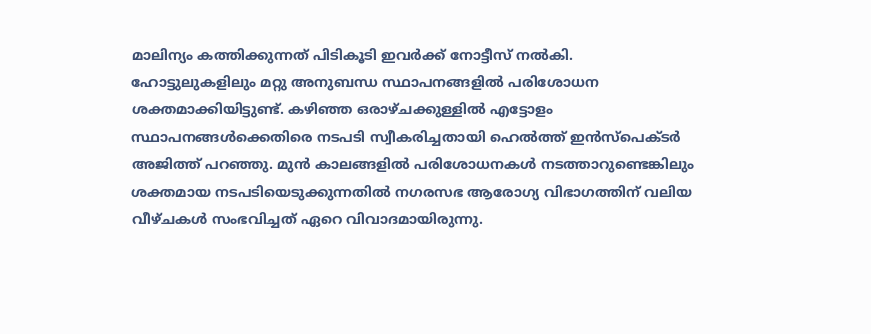മാലിന്യം കത്തിക്കുന്നത് പിടികൂടി ഇവര്‍ക്ക് നോട്ടീസ് നല്‍കി. ഹോട്ടുലുകളിലും മറ്റു അനുബന്ധ സ്ഥാപനങ്ങളില്‍ പരിശോധന ശക്തമാക്കിയിട്ടുണ്ട്. കഴിഞ്ഞ ഒരാഴ്ചക്കുള്ളില്‍ എട്ടോളം സ്ഥാപനങ്ങള്‍ക്കെതിരെ നടപടി സ്വീകരിച്ചതായി ഹെല്‍ത്ത് ഇന്‍സ്‌പെക്ടര്‍ അജിത്ത് പറഞ്ഞു. മുന്‍ കാലങ്ങളില്‍ പരിശോധനകള്‍ നടത്താറുണ്ടെങ്കിലും ശക്തമായ നടപടിയെടുക്കുന്നതില്‍ നഗരസഭ ആരോഗ്യ വിഭാഗത്തിന് വലിയ വീഴ്ചകള്‍ സംഭവിച്ചത് ഏറെ വിവാദമായിരുന്നു.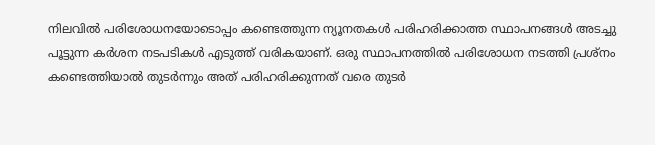നിലവില്‍ പരിശോധനയോടൊപ്പം കണ്ടെത്തുന്ന ന്യൂനതകള്‍ പരിഹരിക്കാത്ത സ്ഥാപനങ്ങള്‍ അടച്ചു പൂട്ടുന്ന കര്‍ശന നടപടികള്‍ എടുത്ത് വരികയാണ്. ഒരു സ്ഥാപനത്തില്‍ പരിശോധന നടത്തി പ്രശ്‌നം കണ്ടെത്തിയാല്‍ തുടര്‍ന്നും അത് പരിഹരിക്കുന്നത് വരെ തുടര്‍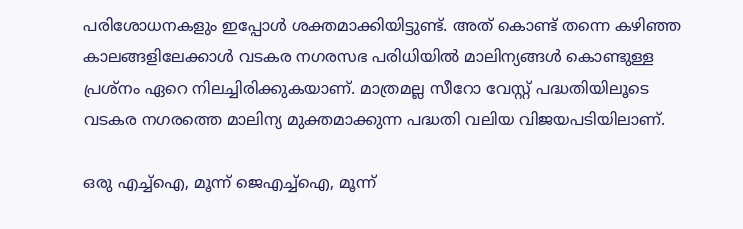പരിശോധനകളും ഇപ്പോള്‍ ശക്തമാക്കിയിട്ടുണ്ട്. അത് കൊണ്ട് തന്നെ കഴിഞ്ഞ കാലങ്ങളിലേക്കാള്‍ വടകര നഗരസഭ പരിധിയില്‍ മാലിന്യങ്ങള്‍ കൊണ്ടുള്ള പ്രശ്‌നം ഏറെ നിലച്ചിരിക്കുകയാണ്. മാത്രമല്ല സീറോ വേസ്റ്റ് പദ്ധതിയിലൂടെ വടകര നഗരത്തെ മാലിന്യ മുക്തമാക്കുന്ന പദ്ധതി വലിയ വിജയപടിയിലാണ്.

ഒരു എച്ച്‌ഐ, മൂന്ന് ജെഎച്ച്‌ഐ, മൂന്ന്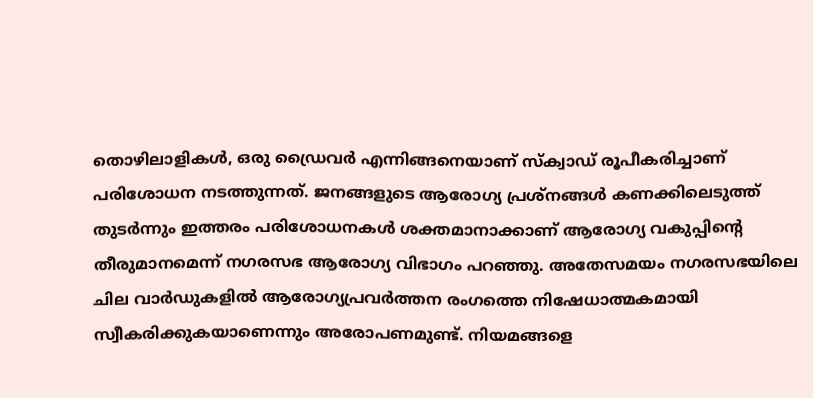തൊഴിലാളികള്‍, ഒരു ഡ്രൈവര്‍ എന്നിങ്ങനെയാണ് സ്‌ക്വാഡ് രൂപീകരിച്ചാണ് പരിശോധന നടത്തുന്നത്. ജനങ്ങളുടെ ആരോഗ്യ പ്രശ്‌നങ്ങള്‍ കണക്കിലെടുത്ത് തുടര്‍ന്നും ഇത്തരം പരിശോധനകള്‍ ശക്തമാനാക്കാണ് ആരോഗ്യ വകുപ്പിന്റെ തീരുമാനമെന്ന് നഗരസഭ ആരോഗ്യ വിഭാഗം പറഞ്ഞു. അതേസമയം നഗരസഭയിലെ ചില വാര്‍ഡുകളില്‍ ആരോഗ്യപ്രവര്‍ത്തന രംഗത്തെ നിഷേധാത്മകമായി സ്വീകരിക്കുകയാണെന്നും അരോപണമുണ്ട്. നിയമങ്ങളെ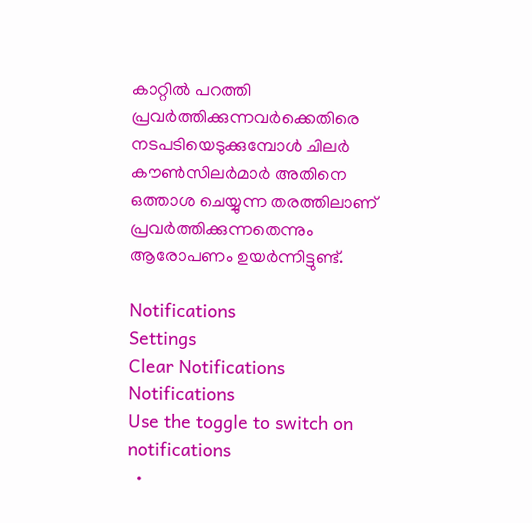കാറ്റില്‍ പറത്തി പ്രവര്‍ത്തിക്കുന്നവര്‍ക്കെതിരെ നടപടിയെടുക്കുമ്പോള്‍ ചിലര്‍ കൗണ്‍സിലര്‍മാര്‍ അതിനെ ഒത്താശ ചെയ്യുന്ന തരത്തിലാണ് പ്രവര്‍ത്തിക്കുന്നതെന്നും ആരോപണം ഉയര്‍ന്നിട്ടുണ്ട്.

Notifications
Settings
Clear Notifications
Notifications
Use the toggle to switch on notifications
  •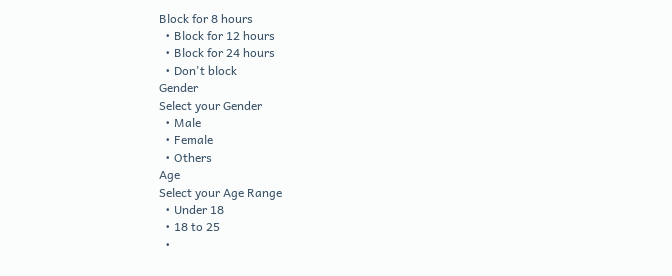Block for 8 hours
  • Block for 12 hours
  • Block for 24 hours
  • Don't block
Gender
Select your Gender
  • Male
  • Female
  • Others
Age
Select your Age Range
  • Under 18
  • 18 to 25
  •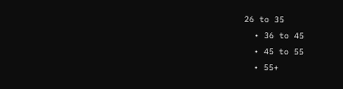26 to 35
  • 36 to 45
  • 45 to 55
  • 55+